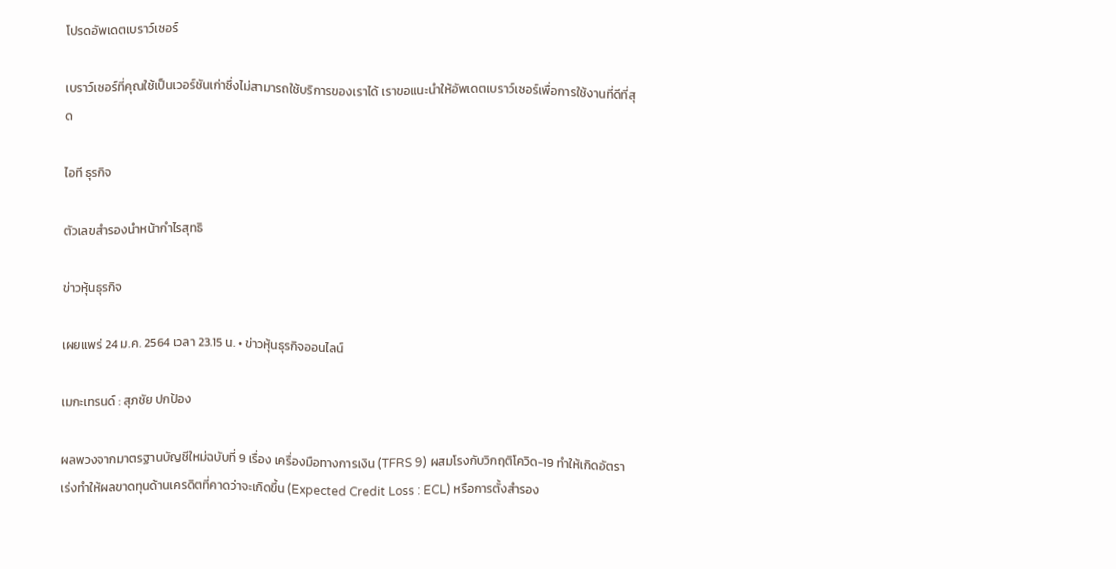โปรดอัพเดตเบราว์เซอร์

เบราว์เซอร์ที่คุณใช้เป็นเวอร์ชันเก่าซึ่งไม่สามารถใช้บริการของเราได้ เราขอแนะนำให้อัพเดตเบราว์เซอร์เพื่อการใช้งานที่ดีที่สุด

ไอที ธุรกิจ

ตัวเลขสำรองนำหน้ากำไรสุทธิ

ข่าวหุ้นธุรกิจ

เผยแพร่ 24 ม.ค. 2564 เวลา 23.15 น. • ข่าวหุ้นธุรกิจออนไลน์

เมกะเทรนด์ : สุภชัย ปกป้อง

ผลพวงจากมาตรฐานบัญชีใหม่ฉบับที่ 9 เรื่อง เครื่องมือทางการเงิน (TFRS 9) ผสมโรงกับวิกฤติโควิด-19 ทำให้เกิดอัตราเร่งทำให้ผลขาดทุนด้านเครดิตที่คาดว่าจะเกิดขึ้น (Expected Credit Loss : ECL) หรือการตั้งสำรอง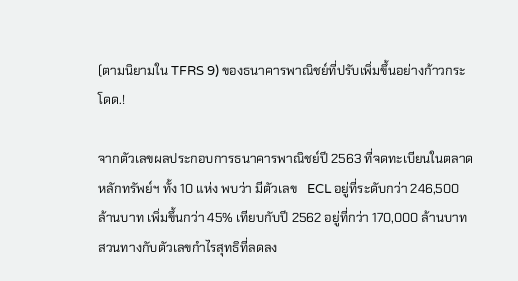(ตามนิยามใน TFRS 9) ของธนาคารพาณิชย์ที่ปรับเพิ่มขึ้นอย่างก้าวกระโดด.!

จากตัวเลขผลประกอบการธนาคารพาณิชย์ปี 2563 ที่จดทะเบียนในตลาดหลักทรัพย์ฯ ทั้ง 10 แห่ง พบว่า มีตัวเลข   ECL อยู่ที่ระดับกว่า 246,500 ล้านบาท เพิ่มขึ้นกว่า 45% เทียบกับปี 2562 อยู่ที่กว่า 170,000 ล้านบาท สวนทางกับตัวเลขกำไรสุทธิที่ลดลง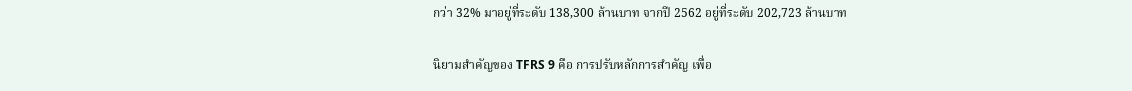กว่า 32% มาอยู่ที่ระดับ 138,300 ล้านบาท จากปี 2562 อยู่ที่ระดับ 202,723 ล้านบาท

นิยามสำคัญของ TFRS 9 คือ การปรับหลักการสำคัญ เพื่อ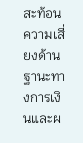สะท้อนความเสี่ยงด้านฐานะทางการเงินและผ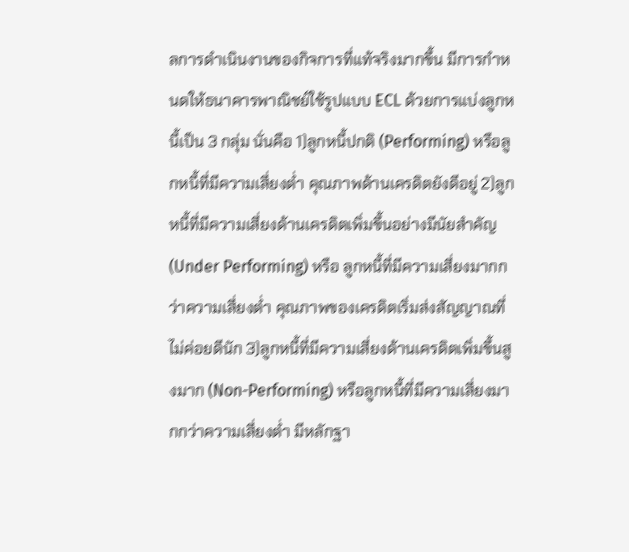ลการดำเนินงานของกิจการที่แท้จริงมากขึ้น มีการกำหนดให้ธนาคารพาณิชย์ใช้รูปแบบ ECL ด้วยการแบ่งลูกหนี้เป็น 3 กลุ่ม นั่นคือ 1)ลูกหนี้ปกติ (Performing) หรือลูกหนี้ที่มีความเสี่ยงต่ำ คุณภาพด้านเครดิตยังดีอยู่ 2)ลูกหนี้ที่มีความเสี่ยงด้านเครดิตเพิ่มขึ้นอย่างมีนัยสำคัญ (Under Performing) หรือ ลูกหนี้ที่มีความเสี่ยงมากกว่าความเสี่ยงต่ำ คุณภาพของเครดิตเริ่มส่งสัญญาณที่ไม่ค่อยดีนัก 3)ลูกหนี้ที่มีความเสี่ยงด้านเครดิตเพิ่มขึ้นสูงมาก (Non-Performing) หรือลูกหนี้ที่มีความเสี่ยงมากกว่าความเสี่ยงต่ำ มีหลักฐา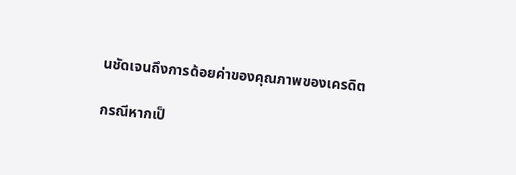นชัดเจนถึงการด้อยค่าของคุณภาพของเครดิต

กรณีหากเป็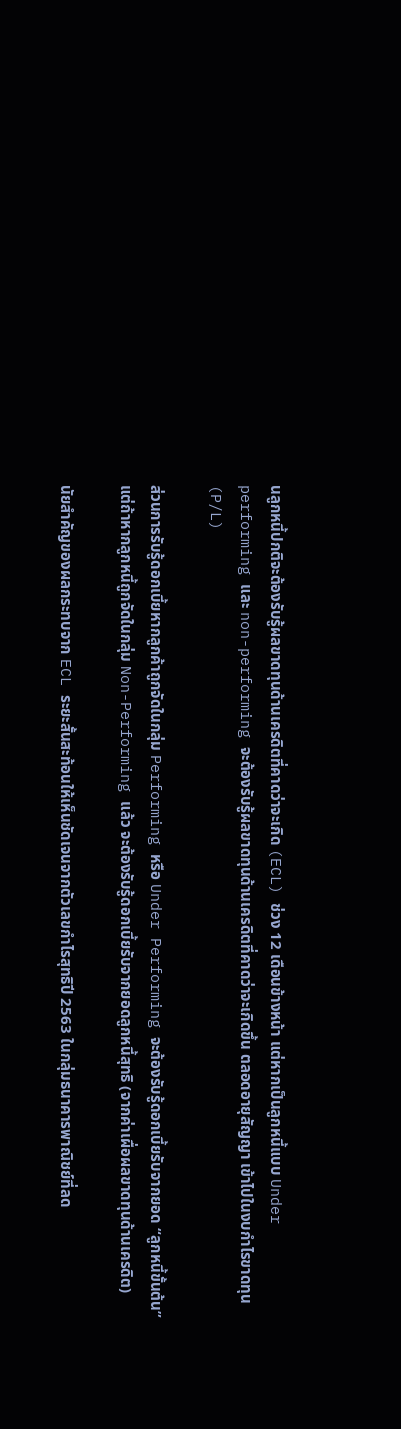นลูกหนี้ปกติจะต้องรับรู้ผลขาดทุนด้านเครดิตที่คาดว่าจะเกิด (ECL) ช่วง 12 เดือนข้างหน้า แต่หากเป็นลูกหนี้แบบ Under performing และ non-performing จะต้องรับรู้ผลขาดทุนด้านเครดิตที่คาดว่าจะเกิดขึ้น ตลอดอายุสัญญา เข้าไปในงบกำไรขาดทุน (P/L)

ส่วนการรับรู้ดอกเบี้ยหากลูกค้าถูกจัดในกลุ่ม Performing หรือ Under Performing จะต้องรับรู้ดอกเบี้ยรับจากยอด “ลูกหนี้ขั้นต้น” แต่ถ้าหากลูกหนี้ถูกจัดในกลุ่ม Non-Performing แล้ว จะต้องรับรู้ดอกเบี้ยรับจากยอดลูกหนี้สุทธิ (จากค่าเผื่อผลขาดทุนด้านเครดิต)

นัยสำคัญของผลกระทบจาก ECL ระยะสั้นสะท้อนให้เห็นชัดเจนจากตัวเลขกำไรสุทธิปี 2563 ในกลุ่มธนาคารพาณิชย์ที่ลด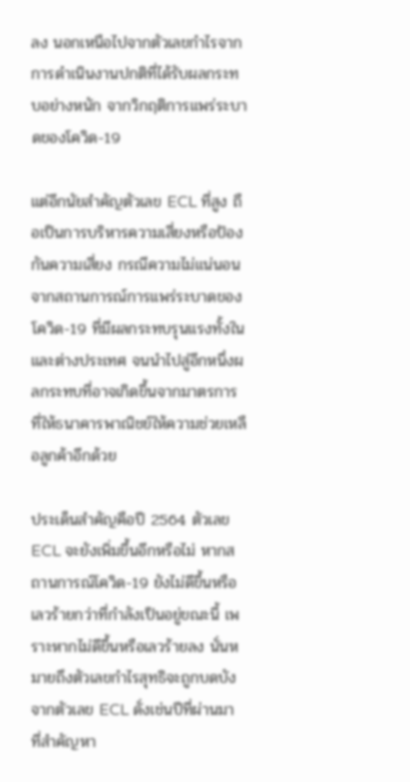ลง นอกเหนือไปจากตัวเลขกำไรจากการดำเนินงานปกติที่ได้รับผลกระทบอย่างหนัก จากวิกฤติการแพร่ระบาดของโควิด-19

แต่อีกนัยสำคัญตัวเลข ECL ที่สูง ถือเป็นการบริหารความเสี่ยงหรือป้องกันความเสี่ยง กรณีความไม่แน่นอนจากสถานการณ์การแพร่ระบาดของโควิด-19 ที่มีผลกระทบรุนแรงทั้งในและต่างประเทศ จนนำไปสู่อีกหนึ่งผลกระทบที่อาจเกิดขึ้นจากมาตรการที่ให้ธนาคารพาณิชย์ให้ความช่วยเหลือลูกค้าอีกด้วย

ประเด็นสำคัญคือปี 2564 ตัวเลข ECL จะยังเพิ่มขึ้นอีกหรือไม่ หากสถานการณ์โควิด-19 ยังไม่ดีขึ้นหรือเลวร้ายกว่าที่กำลังเป็นอยู่ขณะนี้ เพราะหากไม่ดีขึ้นหรือเลวร้ายลง นั่นหมายถึงตัวเลขกำไรสุทธิจะถูกบดบังจากตัวเลข ECL ดั่งเช่นปีที่ผ่านมา ที่สำคัญหา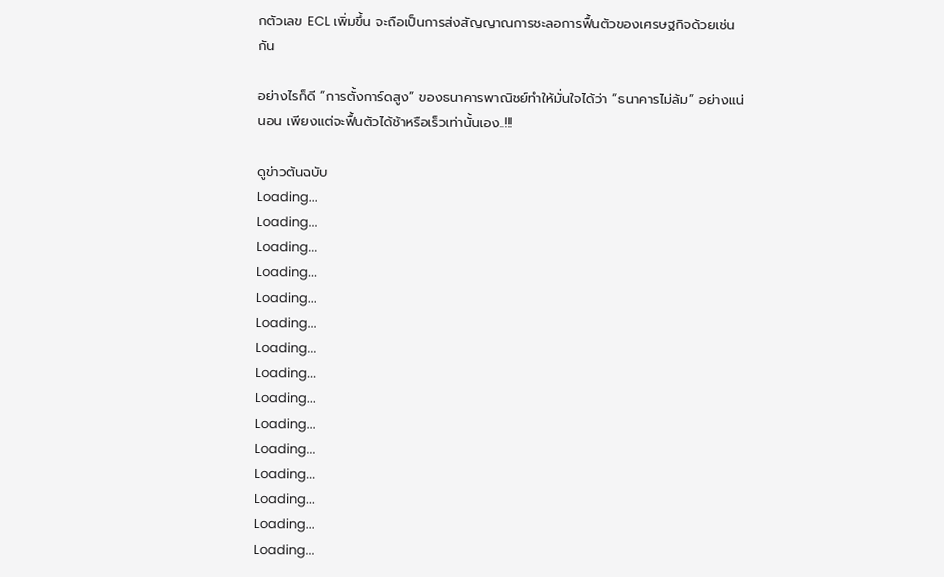กตัวเลข ECL เพิ่มขึ้น จะถือเป็นการส่งสัญญาณการชะลอการฟื้นตัวของเศรษฐกิจด้วยเช่นกัน

อย่างไรก็ดี “การตั้งการ์ดสูง” ของธนาคารพาณิชย์ทำให้มั่นใจได้ว่า “ธนาคารไม่ล้ม” อย่างแน่นอน เพียงแต่จะฟื้นตัวได้ช้าหรือเร็วเท่านั้นเอง..!!!

ดูข่าวต้นฉบับ
Loading...
Loading...
Loading...
Loading...
Loading...
Loading...
Loading...
Loading...
Loading...
Loading...
Loading...
Loading...
Loading...
Loading...
Loading...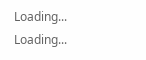Loading...
Loading...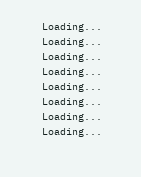Loading...
Loading...
Loading...
Loading...
Loading...
Loading...
Loading...
Loading...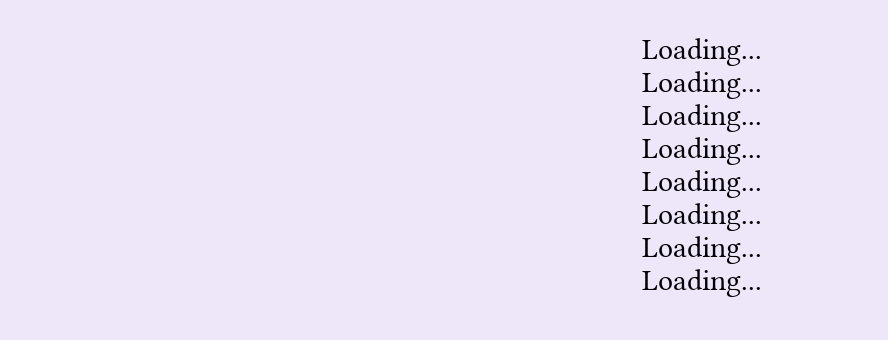Loading...
Loading...
Loading...
Loading...
Loading...
Loading...
Loading...
Loading...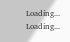Loading...
Loading...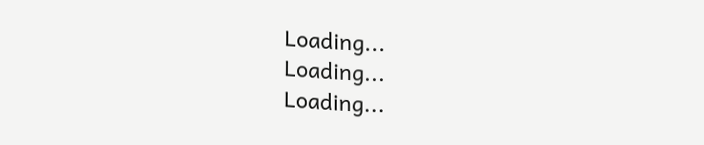Loading...
Loading...
Loading...